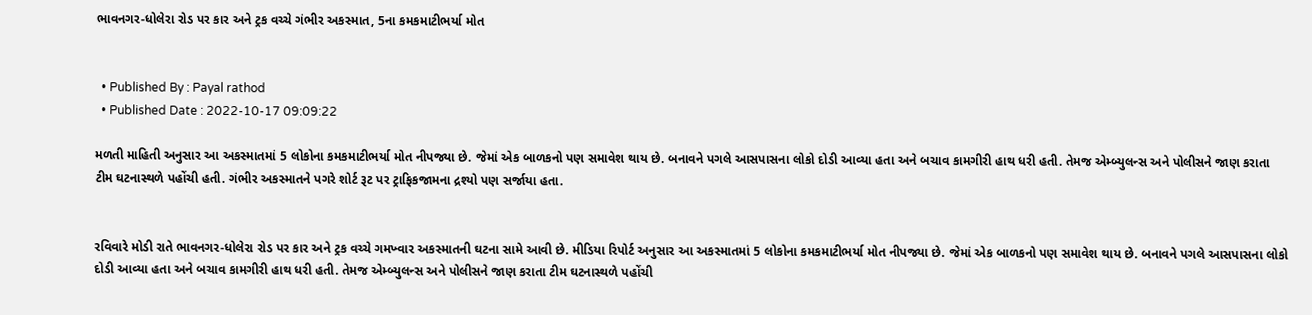ભાવનગર-ધોલેરા રોડ પર કાર અને ટ્રક વચ્ચે ગંભીર અકસ્માત, 5ના કમકમાટીભર્યા મોત


  • Published By : Payal rathod
  • Published Date : 2022-10-17 09:09:22

મળતી માહિતી અનુસાર આ અકસ્માતમાં 5 લોકોના કમકમાટીભર્યા મોત નીપજ્યા છે. જેમાં એક બાળકનો પણ સમાવેશ થાય છે. બનાવને પગલે આસપાસના લોકો દોડી આવ્યા હતા અને બચાવ કામગીરી હાથ ધરી હતી. તેમજ એમ્બ્યુલન્સ અને પોલીસને જાણ કરાતા ટીમ ઘટનાસ્થળે પહોંચી હતી. ગંભીર અકસ્માતને પગરે શોર્ટ રૂટ પર ટ્રાફિકજામના દ્રશ્યો પણ સર્જાયા હતા.


રવિવારે મોડી રાતે ભાવનગર-ધોલેરા રોડ પર કાર અને ટ્રક વચ્ચે ગમખ્વાર અકસ્માતની ઘટના સામે આવી છે. મીડિયા રિપોર્ટ અનુસાર આ અકસ્માતમાં 5 લોકોના કમકમાટીભર્યા મોત નીપજ્યા છે. જેમાં એક બાળકનો પણ સમાવેશ થાય છે. બનાવને પગલે આસપાસના લોકો દોડી આવ્યા હતા અને બચાવ કામગીરી હાથ ધરી હતી. તેમજ એમ્બ્યુલન્સ અને પોલીસને જાણ કરાતા ટીમ ઘટનાસ્થળે પહોંચી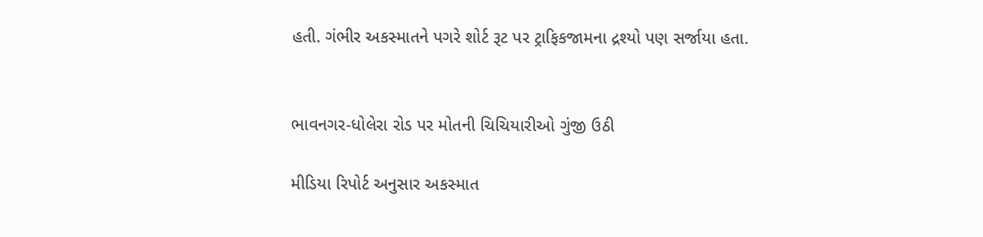હતી. ગંભીર અકસ્માતને પગરે શોર્ટ રૂટ પર ટ્રાફિકજામના દ્રશ્યો પણ સર્જાયા હતા.


ભાવનગર-ધોલેરા રોડ પર મોતની ચિચિયારીઓ ગુંજી ઉઠી

મીડિયા રિપોર્ટ અનુસાર અકસ્માત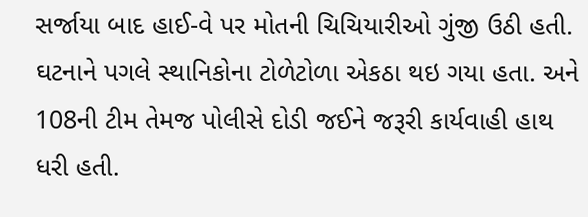સર્જાયા બાદ હાઈ-વે પર મોતની ચિચિયારીઓ ગુંજી ઉઠી હતી. ઘટનાને પગલે સ્થાનિકોના ટોળેટોળા એકઠા થઇ ગયા હતા. અને 108ની ટીમ તેમજ પોલીસે દોડી જઈને જરૂરી કાર્યવાહી હાથ ધરી હતી.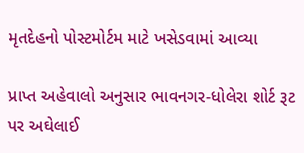મૃતદેહનો પોસ્ટમોર્ટમ માટે ખસેડવામાં આવ્યા

પ્રાપ્ત અહેવાલો અનુસાર ભાવનગર-ધોલેરા શોર્ટ રૂટ પર અઘેલાઈ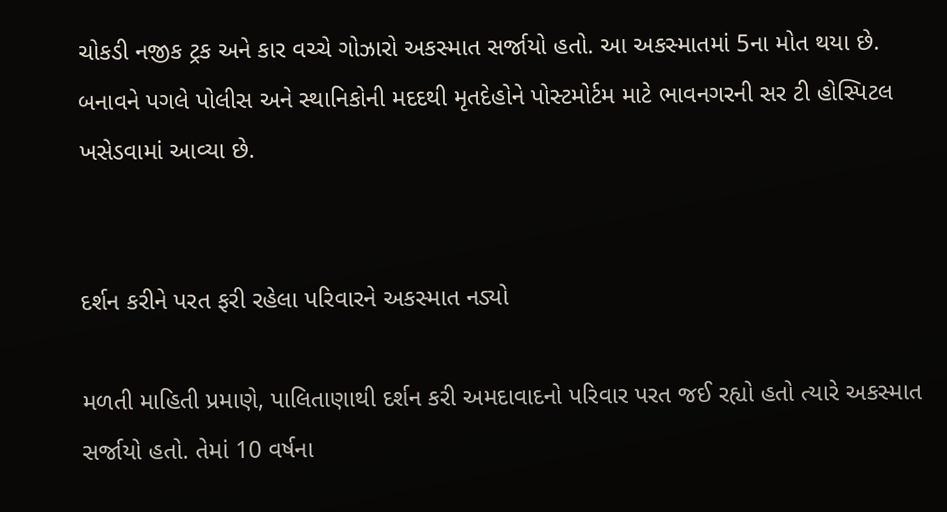ચોકડી નજીક ટ્રક અને કાર વચ્ચે ગોઝારો અકસ્માત સર્જાયો હતો. આ અકસ્માતમાં 5ના મોત થયા છે. બનાવને પગલે પોલીસ અને સ્થાનિકોની મદદથી મૃતદેહોને પોસ્ટમોર્ટમ માટે ભાવનગરની સર ટી હોસ્પિટલ ખસેડવામાં આવ્યા છે.


દર્શન કરીને પરત ફરી રહેલા પરિવારને અકસ્માત નડ્યો

મળતી માહિતી પ્રમાણે, પાલિતાણાથી દર્શન કરી અમદાવાદનો પરિવાર પરત જઈ રહ્યો હતો ત્યારે અકસ્માત સર્જાયો હતો. તેમાં 10 વર્ષના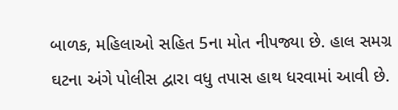બાળક, મહિલાઓ સહિત 5ના મોત નીપજ્યા છે. હાલ સમગ્ર ઘટના અંગે પોલીસ દ્વારા વધુ તપાસ હાથ ધરવામાં આવી છે.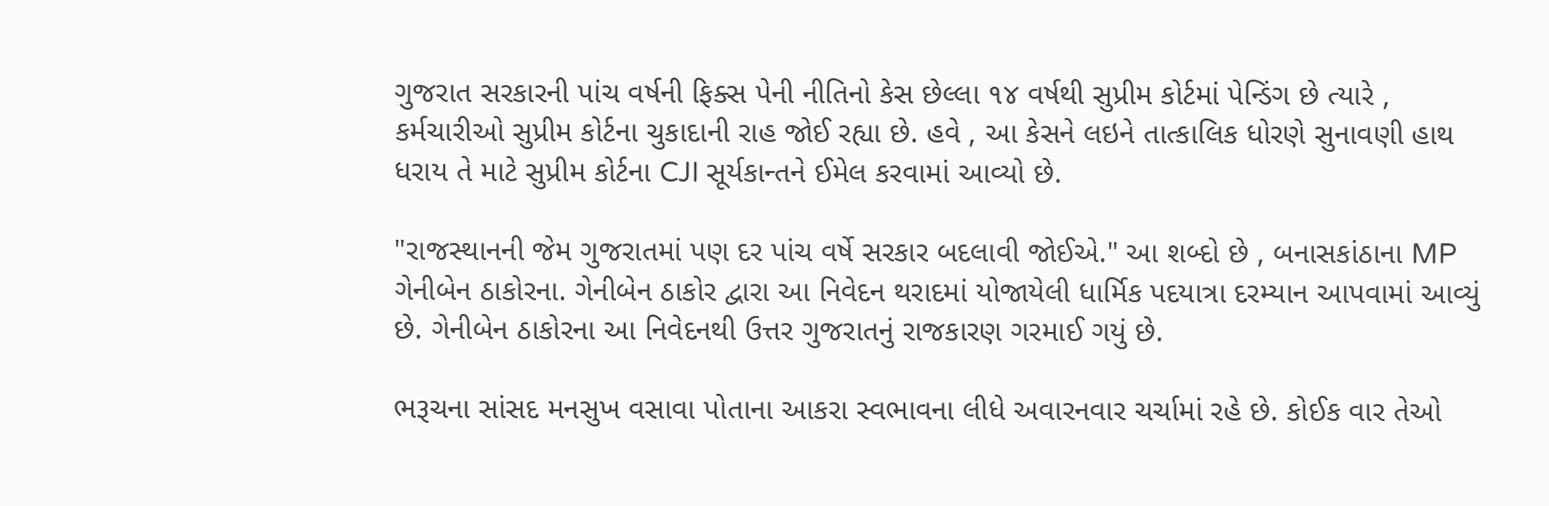ગુજરાત સરકારની પાંચ વર્ષની ફિક્સ પેની નીતિનો કેસ છેલ્લા ૧૪ વર્ષથી સુપ્રીમ કોર્ટમાં પેન્ડિંગ છે ત્યારે , કર્મચારીઓ સુપ્રીમ કોર્ટના ચુકાદાની રાહ જોઈ રહ્યા છે. હવે , આ કેસને લઇને તાત્કાલિક ધોરણે સુનાવણી હાથ ધરાય તે માટે સુપ્રીમ કોર્ટના CJI સૂર્યકાન્તને ઈમેલ કરવામાં આવ્યો છે.

"રાજસ્થાનની જેમ ગુજરાતમાં પણ દર પાંચ વર્ષે સરકાર બદલાવી જોઈએ." આ શબ્દો છે , બનાસકાંઠાના MP ગેનીબેન ઠાકોરના. ગેનીબેન ઠાકોર દ્વારા આ નિવેદન થરાદમાં યોજાયેલી ધાર્મિક પદયાત્રા દરમ્યાન આપવામાં આવ્યું છે. ગેનીબેન ઠાકોરના આ નિવેદનથી ઉત્તર ગુજરાતનું રાજકારણ ગરમાઈ ગયું છે.

ભરૂચના સાંસદ મનસુખ વસાવા પોતાના આકરા સ્વભાવના લીધે અવારનવાર ચર્ચામાં રહે છે. કોઈક વાર તેઓ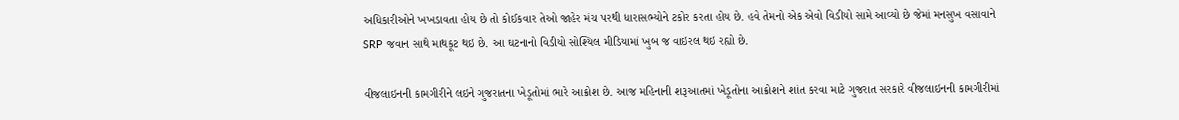અધિકારીઓને ખખડાવતા હોય છે તો કોઈકવાર તેઓ જાહેર મંચ પરથી ધારાસભ્યોને ટકોર કરતા હોય છે. હવે તેમનો એક એવો વિડીયો સામે આવ્યો છે જેમાં મનસુખ વસાવાને SRP જવાન સાથે માથકૂટ થઇ છે. આ ઘટનાનો વિડીયો સોશ્યિલ મીડિયામાં ખુબ જ વાઇરલ થઇ રહ્યો છે.

વીજલાઇનની કામગીરીને લઇને ગુજરાતના ખેડૂતોમાં ભારે આક્રોશ છે. આજ મહિનાની શરૂઆતમાં ખેડૂતોના આક્રોશને શાંત કરવા માટે ગુજરાત સરકારે વીજલાઇનની કામગીરીમાં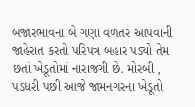બજારભાવના બે ગણા વળતર આપવાની જાહેરાત કરતો પરિપત્ર બહાર પડ્યો તેમ છતાં ખેડૂતોમાં નારાજગી છે. મોરબી , પડધરી પછી આજે જામનગરના ખેડૂતો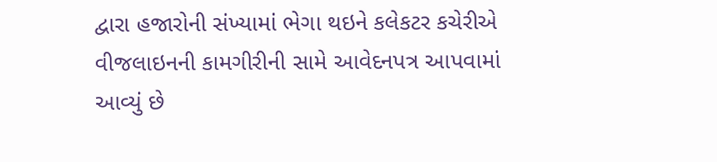દ્વારા હજારોની સંખ્યામાં ભેગા થઇને કલેકટર કચેરીએ વીજલાઇનની કામગીરીની સામે આવેદનપત્ર આપવામાં આવ્યું છે